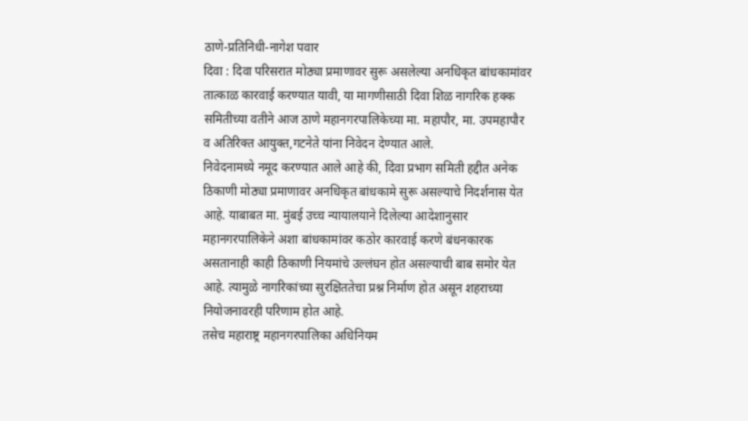ठाणे-प्रतिनिधी-नागेश पवार
दिवा : दिवा परिसरात मोठ्या प्रमाणावर सुरू असलेल्या अनधिकृत बांधकामांवर तात्काळ कारवाई करण्यात यावी, या मागणीसाठी दिवा शिळ नागरिक हक्क समितीच्या वतीने आज ठाणे महानगरपालिकेच्या मा. महापौर, मा. उपमहापौर व अतिरिक्त आयुक्त,गटनेते यांना निवेदन देण्यात आले.
निवेदनामध्ये नमूद करण्यात आले आहे की, दिवा प्रभाग समिती हद्दीत अनेक ठिकाणी मोठ्या प्रमाणावर अनधिकृत बांधकामे सुरू असल्याचे निदर्शनास येत आहे. याबाबत मा. मुंबई उच्च न्यायालयाने दिलेल्या आदेशानुसार महानगरपालिकेने अशा बांधकामांवर कठोर कारवाई करणे बंधनकारक असतानाही काही ठिकाणी नियमांचे उल्लंघन होत असल्याची बाब समोर येत आहे. त्यामुळे नागरिकांच्या सुरक्षिततेचा प्रश्न निर्माण होत असून शहराच्या नियोजनावरही परिणाम होत आहे.
तसेच महाराष्ट्र महानगरपालिका अधिनियम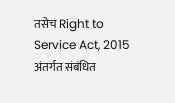तसेच Right to Service Act, 2015 अंतर्गत संबंधित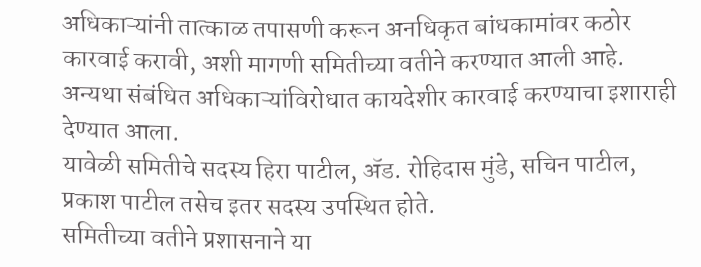अधिकाऱ्यांनी तात्काळ तपासणी करून अनधिकृत बांधकामांवर कठोर कारवाई करावी, अशी मागणी समितीच्या वतीने करण्यात आली आहे. अन्यथा संबंधित अधिकाऱ्यांविरोधात कायदेशीर कारवाई करण्याचा इशाराही देण्यात आला.
यावेळी समितीचे सदस्य हिरा पाटील, ॲड. रोहिदास मुंडे, सचिन पाटील, प्रकाश पाटील तसेच इतर सदस्य उपस्थित होते.
समितीच्या वतीने प्रशासनाने या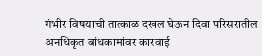गंभीर विषयाची तात्काळ दखल घेऊन दिवा परिसरातील अनधिकृत बांधकामांवर कारवाई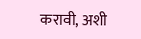करावी, अशी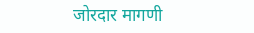जोरदार मागणी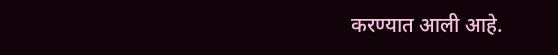करण्यात आली आहे.